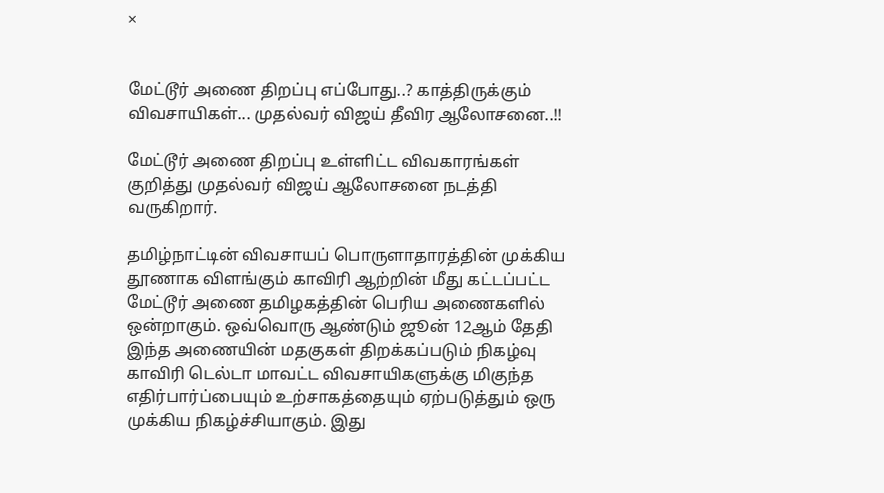×


மேட்டூர் அணை திறப்பு எப்போது..? காத்திருக்கும் விவசாயிகள்... முதல்வர் விஜய் தீவிர ஆலோசனை..!!

மேட்டூர் அணை திறப்பு உள்ளிட்ட விவகாரங்கள் குறித்து முதல்வர் விஜய் ஆலோசனை நடத்தி வருகிறார்.

தமிழ்நாட்டின் விவசாயப் பொருளாதாரத்தின் முக்கிய தூணாக விளங்கும் காவிரி ஆற்றின் மீது கட்டப்பட்ட மேட்டூர் அணை தமிழகத்தின் பெரிய அணைகளில் ஒன்றாகும். ஒவ்வொரு ஆண்டும் ஜூன் 12ஆம் தேதி இந்த அணையின் மதகுகள் திறக்கப்படும் நிகழ்வு காவிரி டெல்டா மாவட்ட விவசாயிகளுக்கு மிகுந்த எதிர்பார்ப்பையும் உற்சாகத்தையும் ஏற்படுத்தும் ஒரு முக்கிய நிகழ்ச்சியாகும். இது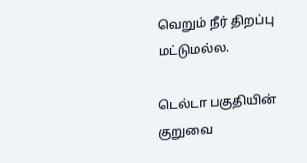வெறும் நீர் திறப்பு மட்டுமல்ல.

டெல்டா பகுதியின் குறுவை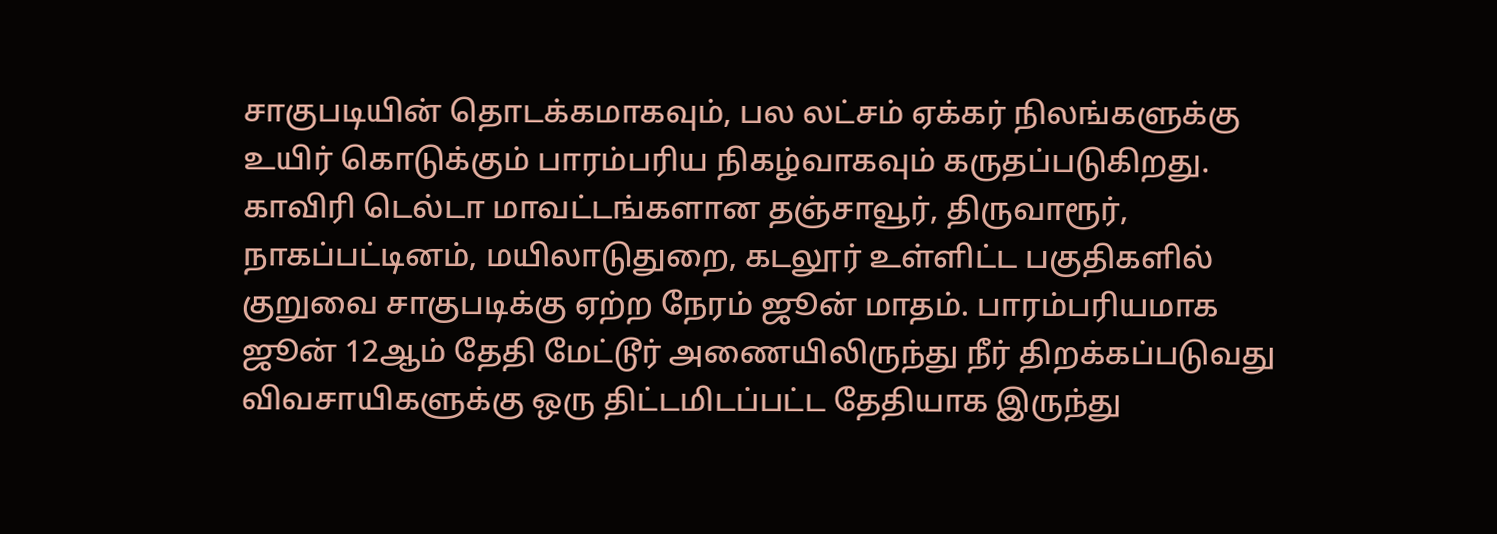சாகுபடியின் தொடக்கமாகவும், பல லட்சம் ஏக்கர் நிலங்களுக்கு உயிர் கொடுக்கும் பாரம்பரிய நிகழ்வாகவும் கருதப்படுகிறது. காவிரி டெல்டா மாவட்டங்களான தஞ்சாவூர், திருவாரூர், நாகப்பட்டினம், மயிலாடுதுறை, கடலூர் உள்ளிட்ட பகுதிகளில் குறுவை சாகுபடிக்கு ஏற்ற நேரம் ஜூன் மாதம். பாரம்பரியமாக ஜூன் 12ஆம் தேதி மேட்டூர் அணையிலிருந்து நீர் திறக்கப்படுவது விவசாயிகளுக்கு ஒரு திட்டமிடப்பட்ட தேதியாக இருந்து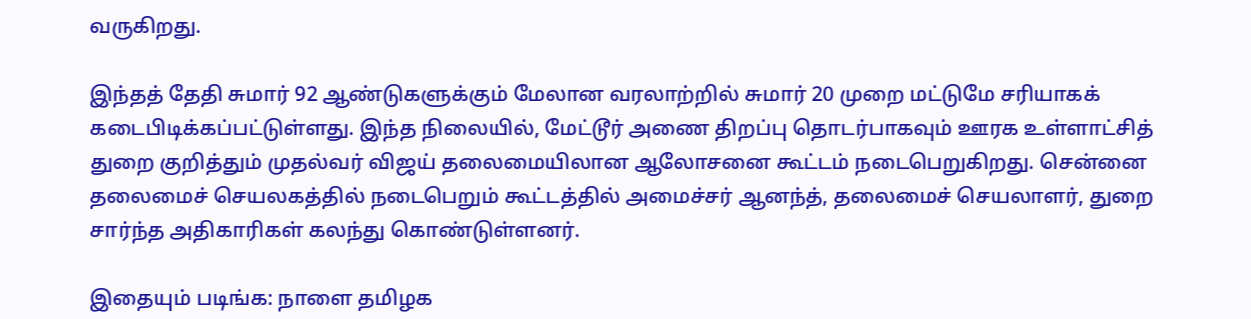வருகிறது.

இந்தத் தேதி சுமார் 92 ஆண்டுகளுக்கும் மேலான வரலாற்றில் சுமார் 20 முறை மட்டுமே சரியாகக் கடைபிடிக்கப்பட்டுள்ளது. இந்த நிலையில், மேட்டூர் அணை திறப்பு தொடர்பாகவும் ஊரக உள்ளாட்சித் துறை குறித்தும் முதல்வர் விஜய் தலைமையிலான ஆலோசனை கூட்டம் நடைபெறுகிறது. சென்னை தலைமைச் செயலகத்தில் நடைபெறும் கூட்டத்தில் அமைச்சர் ஆனந்த், தலைமைச் செயலாளர், துறை சார்ந்த அதிகாரிகள் கலந்து கொண்டுள்ளனர்.

இதையும் படிங்க: நாளை தமிழக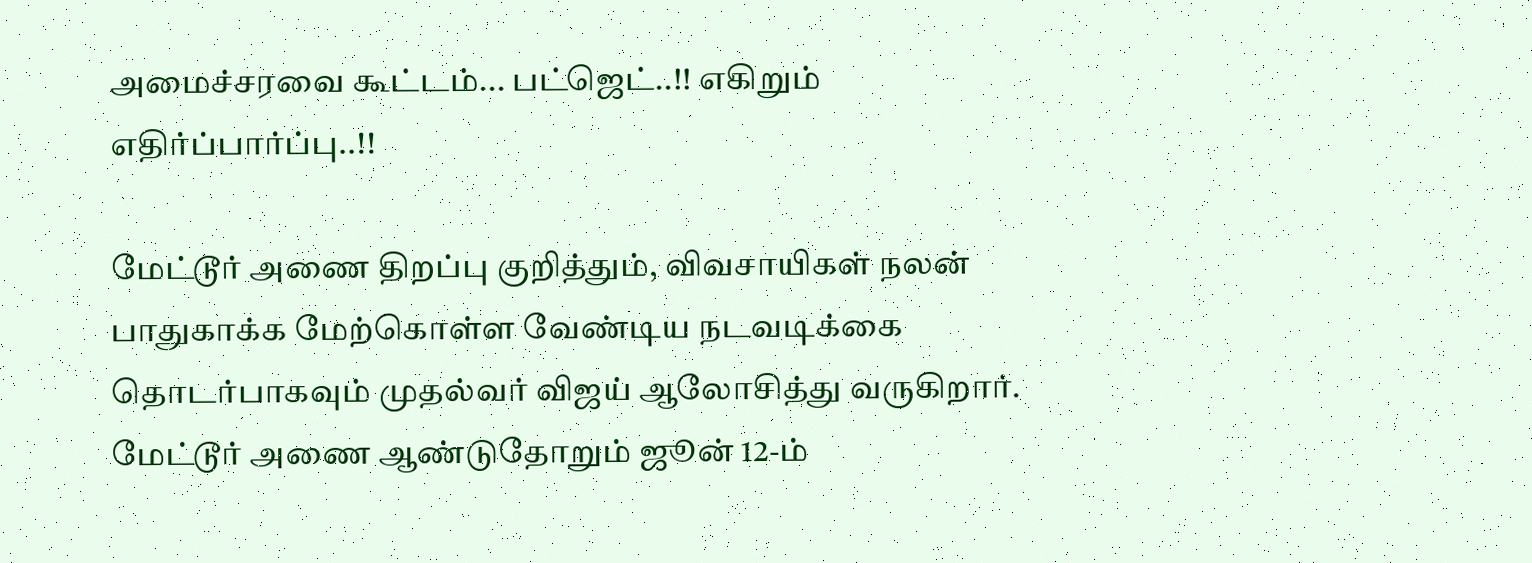அமைச்சரவை கூட்டம்... பட்ஜெட்..!! எகிறும் எதிர்ப்பார்ப்பு..!!

மேட்டூர் அணை திறப்பு குறித்தும், விவசாயிகள் நலன் பாதுகாக்க மேற்கொள்ள வேண்டிய நடவடிக்கை தொடர்பாகவும் முதல்வர் விஜய் ஆலோசித்து வருகிறார். மேட்டூர் அணை ஆண்டுதோறும் ஜூன் 12-ம்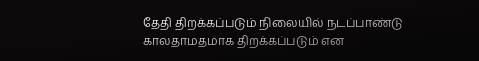தேதி திறக்கப்படும் நிலையில் நடப்பாண்டு காலதாமதமாக திறக்கப்படும் என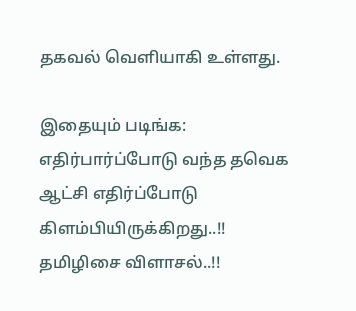தகவல் வெளியாகி உள்ளது.

இதையும் படிங்க: எதிர்பார்ப்போடு வந்த தவெக ஆட்சி எதிர்ப்போடு கிளம்பியிருக்கிறது..!! தமிழிசை விளாசல்..!!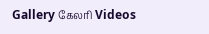Gallery கேலரி Videos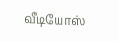வீடியோஸ்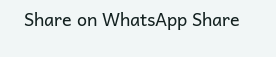Share on WhatsApp Share